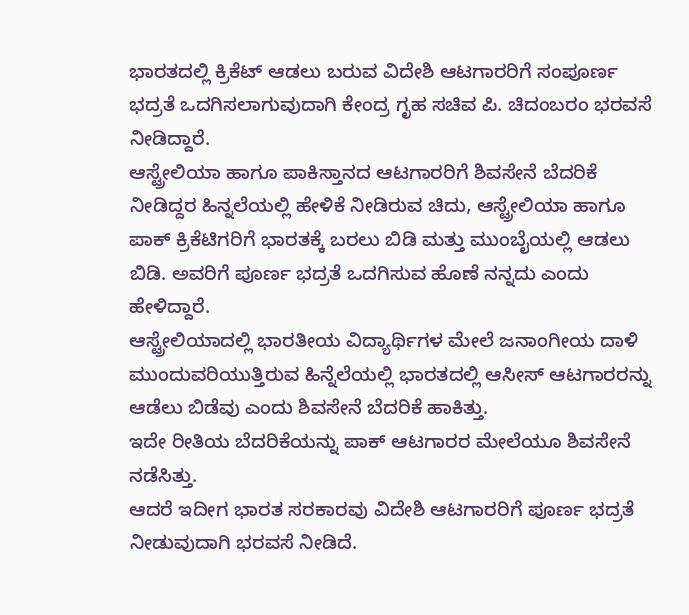ಭಾರತದಲ್ಲಿ ಕ್ರಿಕೆಟ್ ಆಡಲು ಬರುವ ವಿದೇಶಿ ಆಟಗಾರರಿಗೆ ಸಂಪೂರ್ಣ ಭದ್ರತೆ ಒದಗಿಸಲಾಗುವುದಾಗಿ ಕೇಂದ್ರ ಗೃಹ ಸಚಿವ ಪಿ. ಚಿದಂಬರಂ ಭರವಸೆ ನೀಡಿದ್ದಾರೆ.
ಆಸ್ಟ್ರೇಲಿಯಾ ಹಾಗೂ ಪಾಕಿಸ್ತಾನದ ಆಟಗಾರರಿಗೆ ಶಿವಸೇನೆ ಬೆದರಿಕೆ ನೀಡಿದ್ದರ ಹಿನ್ನಲೆಯಲ್ಲಿ ಹೇಳಿಕೆ ನೀಡಿರುವ ಚಿದು, ಆಸ್ಟ್ರೇಲಿಯಾ ಹಾಗೂ ಪಾಕ್ ಕ್ರಿಕೆಟಿಗರಿಗೆ ಭಾರತಕ್ಕೆ ಬರಲು ಬಿಡಿ ಮತ್ತು ಮುಂಬೈಯಲ್ಲಿ ಆಡಲು ಬಿಡಿ. ಅವರಿಗೆ ಪೂರ್ಣ ಭದ್ರತೆ ಒದಗಿಸುವ ಹೊಣೆ ನನ್ನದು ಎಂದು ಹೇಳಿದ್ದಾರೆ.
ಆಸ್ಟ್ರೇಲಿಯಾದಲ್ಲಿ ಭಾರತೀಯ ವಿದ್ಯಾರ್ಥಿಗಳ ಮೇಲೆ ಜನಾಂಗೀಯ ದಾಳಿ ಮುಂದುವರಿಯುತ್ತಿರುವ ಹಿನ್ನೆಲೆಯಲ್ಲಿ ಭಾರತದಲ್ಲಿ ಆಸೀಸ್ ಆಟಗಾರರನ್ನು ಆಡೆಲು ಬಿಡೆವು ಎಂದು ಶಿವಸೇನೆ ಬೆದರಿಕೆ ಹಾಕಿತ್ತು.
ಇದೇ ರೀತಿಯ ಬೆದರಿಕೆಯನ್ನು ಪಾಕ್ ಆಟಗಾರರ ಮೇಲೆಯೂ ಶಿವಸೇನೆ ನಡೆಸಿತ್ತು.
ಆದರೆ ಇದೀಗ ಭಾರತ ಸರಕಾರವು ವಿದೇಶಿ ಆಟಗಾರರಿಗೆ ಪೂರ್ಣ ಭದ್ರತೆ ನೀಡುವುದಾಗಿ ಭರವಸೆ ನೀಡಿದೆ.